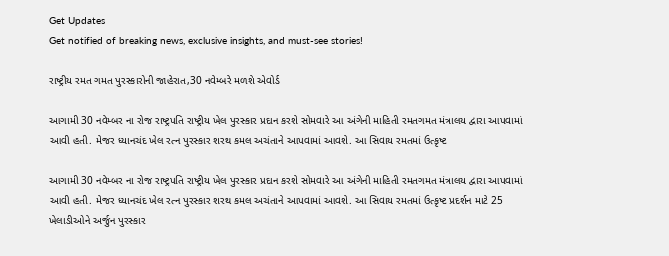Get Updates
Get notified of breaking news, exclusive insights, and must-see stories!

રાષ્ટ્રીય રમત ગમત પુરસ્કારોની જાહેરાત,30 નવેમ્બરે મળશે એવોર્ડ

આગામી 30 નવેમ્બર ના રોજ રાષ્ટ્રપતિ રાષ્ટ્રીય ખેલ પુરસ્કાર પ્રદાન કરશે સોમવારે આ અંગેની માહિતી રમતગમત મંત્રાલય દ્વારા આપવામાં આવી હતી. મેજર ધ્યાનચંદ ખેલ રત્ન પુરસ્કાર શરથ કમલ અચંતાને આપવામાં આવશે. આ સિવાય રમતમાં ઉત્કૃષ્ટ

આગામી 30 નવેમ્બર ના રોજ રાષ્ટ્રપતિ રાષ્ટ્રીય ખેલ પુરસ્કાર પ્રદાન કરશે સોમવારે આ અંગેની માહિતી રમતગમત મંત્રાલય દ્વારા આપવામાં આવી હતી. મેજર ધ્યાનચંદ ખેલ રત્ન પુરસ્કાર શરથ કમલ અચંતાને આપવામાં આવશે. આ સિવાય રમતમાં ઉત્કૃષ્ટ પ્રદર્શન માટે 25 ખેલાડીઓને અર્જુન પુરસ્કાર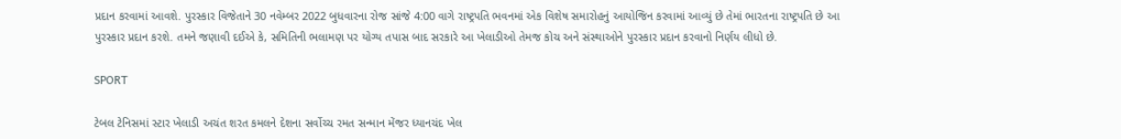પ્રદાન કરવામાં આવશે. પુરસ્કાર વિજેતાને 30 નવેમ્બર 2022 બુધવારના રોજ સાંજે 4:00 વાગે રાષ્ટ્રપતિ ભવનમાં એક વિશેષ સમારોહનું આયોજિન કરવામાં આવ્યું છે તેમાં ભારતના રાષ્ટ્રપતિ છે આ પુરસ્કાર પ્રદાન કરશે. તમને જણાવી દઈએ કે, સમિતિની ભલામણ પર યોગ્ય તપાસ બાદ સરકારે આ ખેલાડીઓ તેમજ કોચ અને સંસ્થાઓને પુરસ્કાર પ્રદાન કરવાનો નિર્ણય લીધો છે.

SPORT

ટેબલ ટેનિસમાં સ્ટાર ખેલાડી અચંત શરત કમલને દેશના સર્વોચ્ચ રમત સન્માન મેંજર ધ્યાનચંદ ખેલ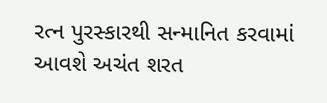રત્ન પુરસ્કારથી સન્માનિત કરવામાં આવશે અચંત શરત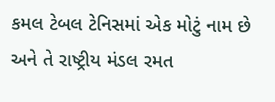કમલ ટેબલ ટેનિસમાં એક મોટું નામ છે અને તે રાષ્ટ્રીય મંડલ રમત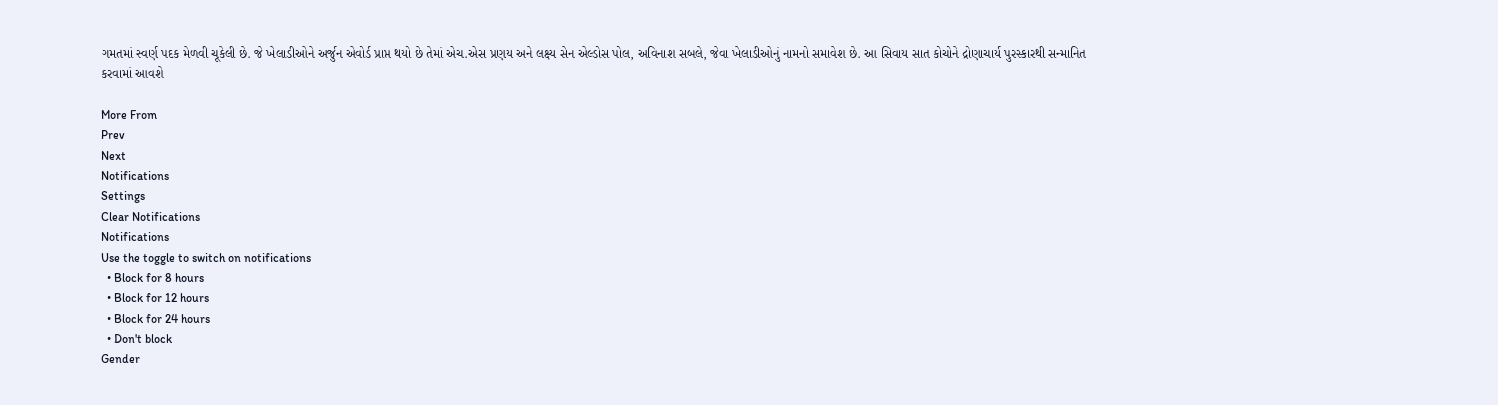ગમતમાં સ્વર્ણ પદક મેળવી ચૂકેલી છે. જે ખેલાડીઓને અર્જુન એવોર્ડ પ્રાપ્ત થયો છે તેમાં એચ.એસ પ્રણય અને લક્ષ્ય સેન એલ્ડોસ પોલ, અવિનાશ સબલે, જેવા ખેલાડીઓનું નામનો સમાવેશ છે. આ સિવાય સાત કોચોને દ્રોણાચાર્ય પુરસ્કારથી સન્માનિત કરવામાં આવશે

More From
Prev
Next
Notifications
Settings
Clear Notifications
Notifications
Use the toggle to switch on notifications
  • Block for 8 hours
  • Block for 12 hours
  • Block for 24 hours
  • Don't block
Gender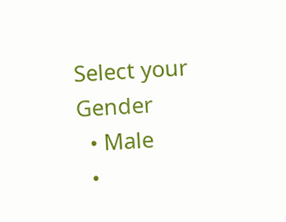Select your Gender
  • Male
  •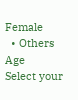Female
  • Others
Age
Select your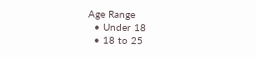Age Range
  • Under 18
  • 18 to 25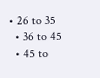• 26 to 35
  • 36 to 45
  • 45 to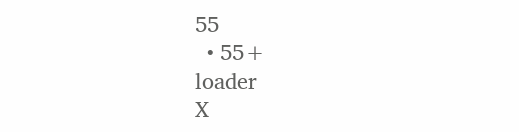55
  • 55+
loader
X